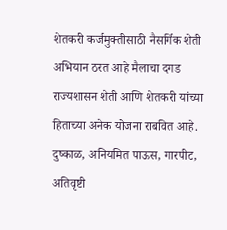शेतकरी कर्जमुक्तीसाठी नैसर्गिक शेती अभियान ठरत आहे मैलाचा दगड
राज्यशासन शेती आणि शेतकरी यांच्या हिताच्या अनेक योजना राबवित आहे. दुष्काळ, अनियमित पाऊस, गारपीट, अतिवृष्टी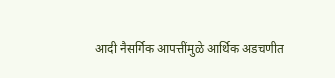आदी नैसर्गिक आपत्तींमुळे आर्थिक अडचणीत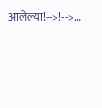आलेल्या!-->!-->…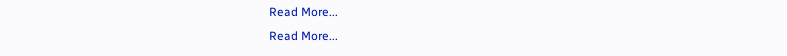Read More...
Read More...